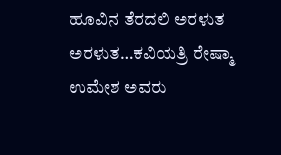ಹೂವಿನ ತೆರದಲಿ ಅರಳುತ ಅರಳುತ…ಕವಿಯತ್ರಿ ರೇಷ್ಮಾ ಉಮೇಶ ಅವರು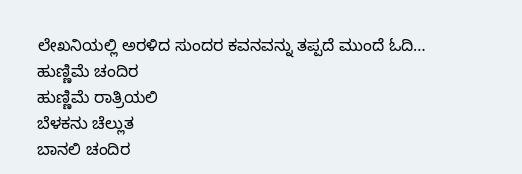ಲೇಖನಿಯಲ್ಲಿ ಅರಳಿದ ಸುಂದರ ಕವನವನ್ನು ತಪ್ಪದೆ ಮುಂದೆ ಓದಿ…
ಹುಣ್ಣಿಮೆ ಚಂದಿರ
ಹುಣ್ಣಿಮೆ ರಾತ್ರಿಯಲಿ
ಬೆಳಕನು ಚೆಲ್ಲುತ
ಬಾನಲಿ ಚಂದಿರ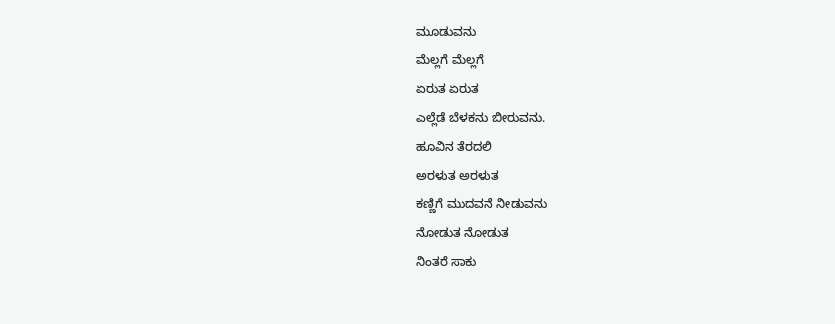ಮೂಡುವನು
ಮೆಲ್ಲಗೆ ಮೆಲ್ಲಗೆ
ಏರುತ ಏರುತ
ಎಲ್ಲೆಡೆ ಬೆಳಕನು ಬೀರುವನು.
ಹೂವಿನ ತೆರದಲಿ
ಅರಳುತ ಅರಳುತ
ಕಣ್ಣಿಗೆ ಮುದವನೆ ನೀಡುವನು
ನೋಡುತ ನೋಡುತ
ನಿಂತರೆ ಸಾಕು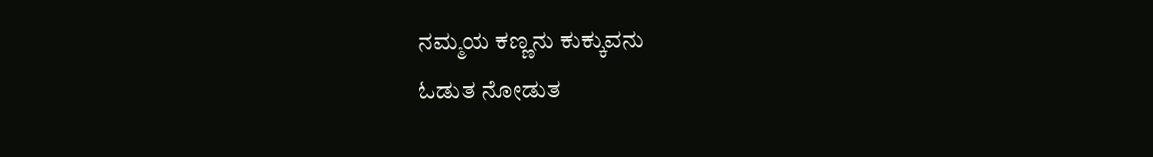ನಮ್ಮಯ ಕಣ್ಣನು ಕುಕ್ಕುವನು
ಓಡುತ ನೋಡುತ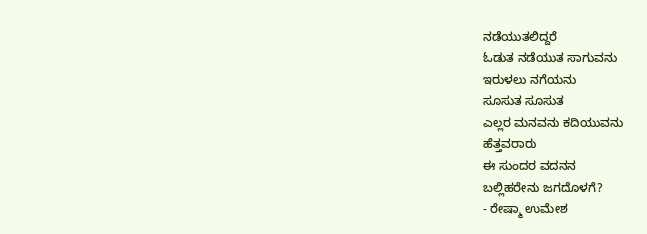ನಡೆಯುತಲಿದ್ದರೆ
ಓಡುತ ನಡೆಯುತ ಸಾಗುವನು
ಇರುಳಲು ನಗೆಯನು
ಸೂಸುತ ಸೂಸುತ
ಎಲ್ಲರ ಮನವನು ಕದಿಯುವನು
ಹೆತ್ತವರಾರು
ಈ ಸುಂದರ ವದನನ
ಬಲ್ಲಿಹರೇನು ಜಗದೊಳಗೆ?
- ರೇಷ್ಮಾ ಉಮೇಶ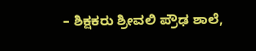– ಶಿಕ್ಷಕರು ಶ್ರೀವಲಿ ಪ್ರೌಢ ಶಾಲೆ,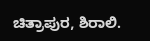ಚಿತ್ರಾಪುರ, ಶಿರಾಲಿ.